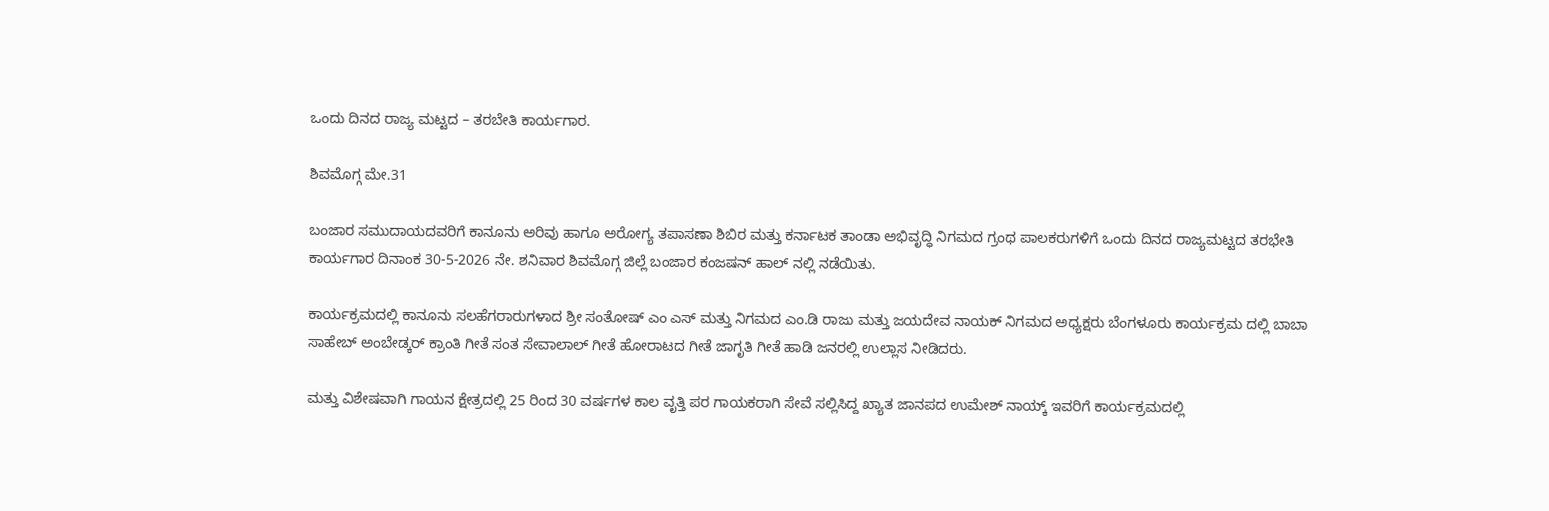ಒಂದು ದಿನದ ರಾಜ್ಯ ಮಟ್ಟದ – ತರಬೇತಿ ಕಾರ್ಯಗಾರ.

ಶಿವಮೊಗ್ಗ ಮೇ.31

ಬಂಜಾರ ಸಮುದಾಯದವರಿಗೆ ಕಾನೂನು ಅರಿವು ಹಾಗೂ ಅರೋಗ್ಯ ತಪಾಸಣಾ ಶಿಬಿರ ಮತ್ತು ಕರ್ನಾಟಕ ತಾಂಡಾ ಅಭಿವೃದ್ಧಿ ನಿಗಮದ ಗ್ರಂಥ ಪಾಲಕರುಗಳಿಗೆ ಒಂದು ದಿನದ ರಾಜ್ಯಮಟ್ಟದ ತರಭೇತಿ ಕಾರ್ಯಗಾರ ದಿನಾಂಕ 30-5-2026 ನೇ. ಶನಿವಾರ ಶಿವಮೊಗ್ಗ ಜಿಲ್ಲೆ ಬಂಜಾರ ಕಂಜಷನ್ ಹಾಲ್ ನಲ್ಲಿ ನಡೆಯಿತು.

ಕಾರ್ಯಕ್ರಮದಲ್ಲಿ ಕಾನೂನು ಸಲಹೆಗರಾರುಗಳಾದ ಶ್ರೀ ಸಂತೋಷ್ ಎಂ ಎಸ್ ಮತ್ತು ನಿಗಮದ ಎಂ.ಡಿ ರಾಜು ಮತ್ತು ಜಯದೇವ ನಾಯಕ್ ನಿಗಮದ ಅಧ್ಯಕ್ಷರು ಬೆಂಗಳೂರು ಕಾರ್ಯಕ್ರಮ ದಲ್ಲಿ ಬಾಬಾ ಸಾಹೇಬ್ ಅಂಬೇಡ್ಕರ್ ಕ್ರಾಂತಿ ಗೀತೆ ಸಂತ ಸೇವಾಲಾಲ್ ಗೀತೆ ಹೋರಾಟದ ಗೀತೆ ಜಾಗೃತಿ ಗೀತೆ ಹಾಡಿ ಜನರಲ್ಲಿ ಉಲ್ಲಾಸ ನೀಡಿದರು.

ಮತ್ತು ವಿಶೇಷವಾಗಿ ಗಾಯನ ಕ್ಷೇತ್ರದಲ್ಲಿ 25 ರಿಂದ 30 ವರ್ಷಗಳ ಕಾಲ ವೃತ್ತಿ ಪರ ಗಾಯಕರಾಗಿ ಸೇವೆ ಸಲ್ಲಿಸಿದ್ದ ಖ್ಯಾತ ಜಾನಪದ ಉಮೇಶ್ ನಾಯ್ಕ್ ಇವರಿಗೆ ಕಾರ್ಯಕ್ರಮದಲ್ಲಿ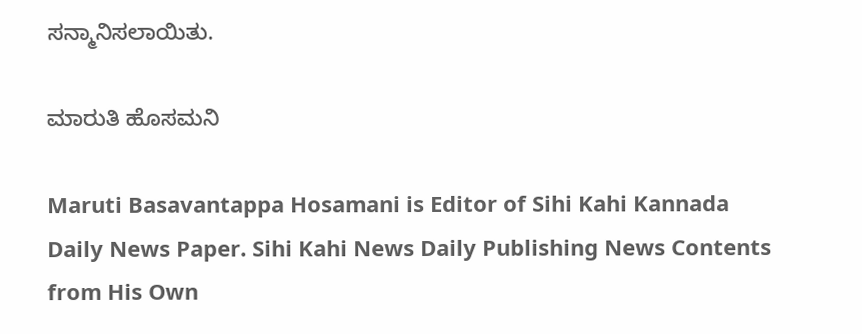ಸನ್ಮಾನಿಸಲಾಯಿತು.

ಮಾರುತಿ ಹೊಸಮನಿ

Maruti Basavantappa Hosamani is Editor of Sihi Kahi Kannada Daily News Paper. Sihi Kahi News Daily Publishing News Contents from His Own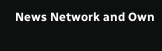News Network and Own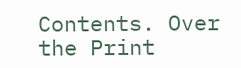Contents. Over the Print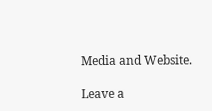Media and Website.

Leave a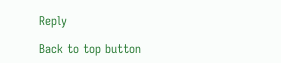Reply

Back to top button